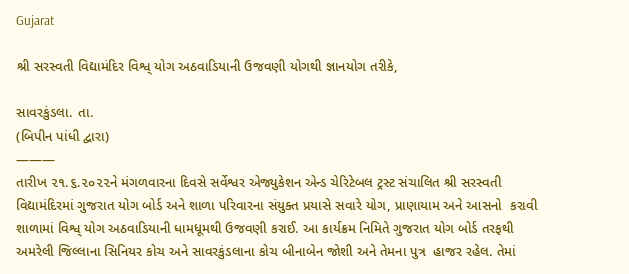Gujarat

શ્રી સરસ્વતી વિદ્યામંદિર વિશ્વ્ યોગ અઠવાડિયાની ઉજવણી યોગથી જ્ઞાનયોગ તરીકે,

સાવરકુંડલા. તા.
(બિપીન પાંધી દ્વારા)
———
તારીખ ૨૧.૬.૨૦૨૨ને મંગળવારના દિવસે સર્વેશ્વર એજ્યુકેશન એન્ડ ચેરિટેબલ ટ્રસ્ટ સંચાલિત શ્રી સરસ્વતી વિદ્યામંદિરમાં ગુજરાત યોગ બોર્ડ અને શાળા પરિવારના સંયુક્ત પ્રયાસે સવારે યોગ, પ્રાણાયામ અને આસનો  કરાવી શાળામાં વિશ્વ્ યોગ અઠવાડિયાની ધામધૂમથી ઉજવણી કરાઈ. આ કાર્યક્રમ નિમિતે ગુજરાત યોગ બોર્ડ તરફથી અમરેલી જિલ્લાના સિનિયર કોચ અને સાવરકુંડલાના કોચ બીનાબેન જોશી અને તેમના પુત્ર  હાજર રહેલ. તેમાં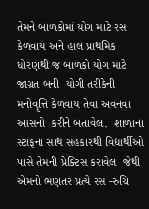તેમને બાળકોમાં યોગ માટે રસ કેળવાય અને હાલ પ્રાથમિક ધોરણથી જ બાળકો યોગ માટે જાગ્રત બની  યોગી તરીકેની મનોવૃત્તિ કેળવાય તેવા અવનવા આસનો  કરીને બતાવેલ.  શાળાના સ્ટાફના સાથ સહકારથી વિદ્યાર્થીઓ પાસે તેમની પ્રેક્ટિસ કરાવેલ  જેથી એમનો ભણતર પ્રત્યે રસ -રુચિ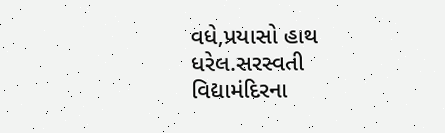વધે,પ્રયાસો હાથ ધરેલ.સરસ્વતી વિદ્યામંદિરના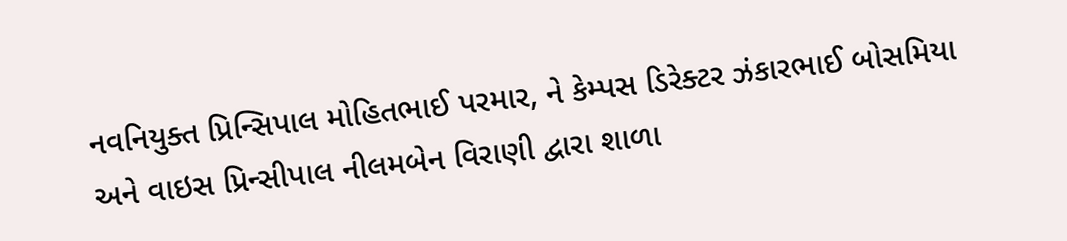નવનિયુક્ત પ્રિન્સિપાલ મોહિતભાઈ પરમાર, ને કેમ્પસ ડિરેક્ટર ઝંકારભાઈ બોસમિયા અને વાઇસ પ્રિન્સીપાલ નીલમબેન વિરાણી દ્વારા શાળા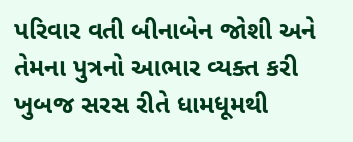પરિવાર વતી બીનાબેન જોશી અને તેમના પુત્રનો આભાર વ્યક્ત કરી ખુબજ સરસ રીતે ધામધૂમથી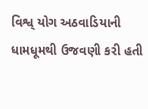વિશ્વ્ યોગ અઠવાડિયાની ધામધૂમથી ઉજવણી કરી હતી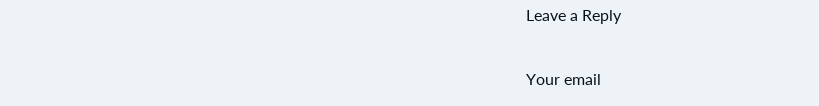Leave a Reply

Your email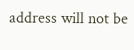address will not be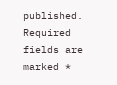published. Required fields are marked *